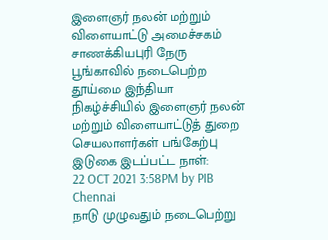இளைஞர் நலன் மற்றும் விளையாட்டு அமைச்சகம்
சாணக்கியபுரி நேரு பூங்காவில் நடைபெற்ற தூய்மை இந்தியா நிகழ்ச்சியில் இளைஞர் நலன் மற்றும் விளையாட்டுத் துறை செயலாளர்கள் பங்கேற்பு
இடுகை இடப்பட்ட நாள்:
22 OCT 2021 3:58PM by PIB Chennai
நாடு முழுவதும் நடைபெற்று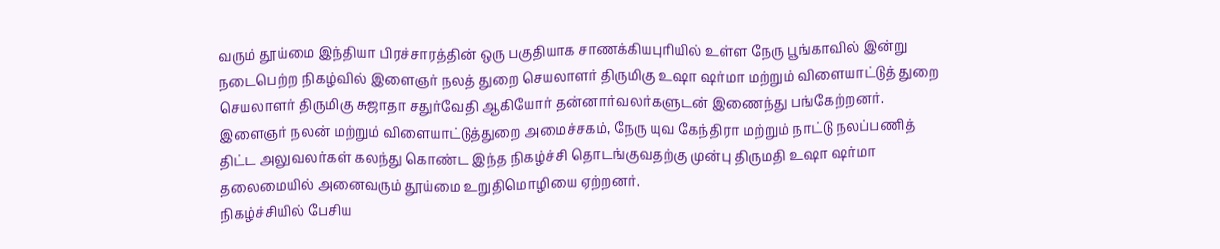வரும் தூய்மை இந்தியா பிரச்சாரத்தின் ஒரு பகுதியாக சாணக்கியபுரியில் உள்ள நேரு பூங்காவில் இன்று நடைபெற்ற நிகழ்வில் இளைஞர் நலத் துறை செயலாளர் திருமிகு உஷா ஷர்மா மற்றும் விளையாட்டுத் துறை செயலாளர் திருமிகு சுஜாதா சதுர்வேதி ஆகியோர் தன்னார்வலர்களுடன் இணைந்து பங்கேற்றனர்.
இளைஞர் நலன் மற்றும் விளையாட்டுத்துறை அமைச்சகம், நேரு யுவ கேந்திரா மற்றும் நாட்டு நலப்பணித் திட்ட அலுவலர்கள் கலந்து கொண்ட இந்த நிகழ்ச்சி தொடங்குவதற்கு முன்பு திருமதி உஷா ஷர்மா தலைமையில் அனைவரும் தூய்மை உறுதிமொழியை ஏற்றனர்.
நிகழ்ச்சியில் பேசிய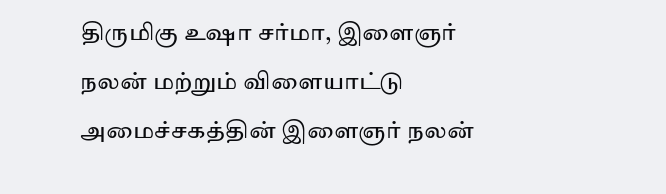திருமிகு உஷா சர்மா, இளைஞர் நலன் மற்றும் விளையாட்டு அமைச்சகத்தின் இளைஞர் நலன்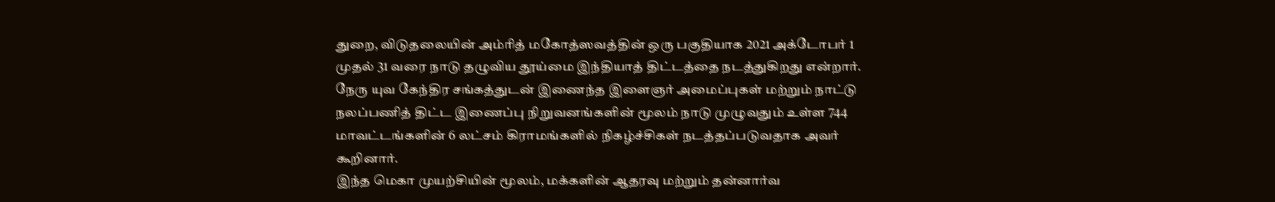துறை, விடுதலையின் அம்ரித் மகோத்ஸவத்தின் ஒரு பகுதியாக 2021 அக்டோபர் 1 முதல் 31 வரை நாடு தழுவிய தூய்மை இந்தியாத் திட்டத்தை நடத்துகிறது என்றார்.
நேரு யுவ கேந்திர சங்கத்துடன் இணைந்த இளைஞர் அமைப்புகள் மற்றும் நாட்டு நலப்பணித் திட்ட இணைப்பு நிறுவனங்களின் மூலம் நாடு முழுவதும் உள்ள 744 மாவட்டங்களின் 6 லட்சம் கிராமங்களில் நிகழ்ச்சிகள் நடத்தப்படுவதாக அவர் கூறினார்.
இந்த மெகா முயற்சியின் மூலம், மக்களின் ஆதரவு மற்றும் தன்னார்வ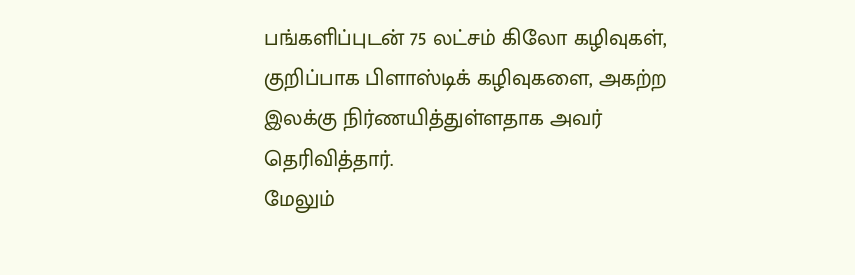பங்களிப்புடன் 75 லட்சம் கிலோ கழிவுகள், குறிப்பாக பிளாஸ்டிக் கழிவுகளை, அகற்ற இலக்கு நிர்ணயித்துள்ளதாக அவர் தெரிவித்தார்.
மேலும்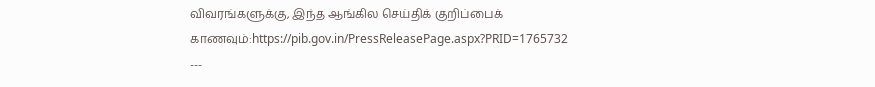விவரங்களுக்கு, இந்த ஆங்கில செய்திக் குறிப்பைக் காணவும்:https://pib.gov.in/PressReleasePage.aspx?PRID=1765732
---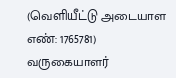(வெளியீட்டு அடையாள எண்: 1765781)
வருகையாளர்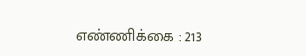எண்ணிக்கை : 213